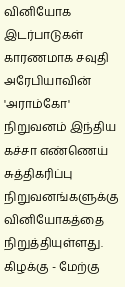வினியோக இடர்பாடுகள் காரணமாக சவுதி அரேபியாவின் 'அராம்கோ' நிறுவனம் இந்திய கச்சா எண்ணெய் சுத்திகரிப்பு நிறுவனங்களுக்கு வினியோகத்தை நிறுத்தியுள்ளது.
கிழக்கு - மேற்கு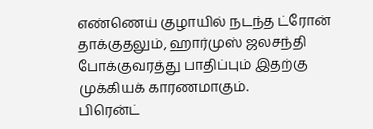எண்ணெய் குழாயில் நடந்த ட்ரோன் தாக்குதலும், ஹார்முஸ் ஜலசந்தி போக்குவரத்து பாதிப்பும் இதற்கு முக்கியக் காரணமாகும்.
பிரென்ட்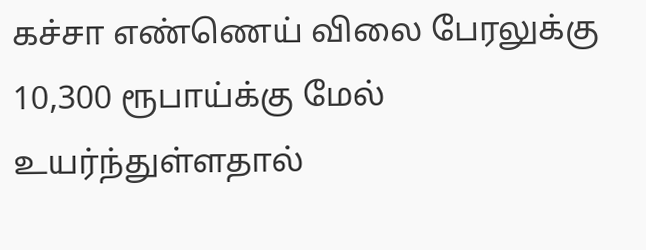கச்சா எண்ணெய் விலை பேரலுக்கு 10,300 ரூபாய்க்கு மேல் உயர்ந்துள்ளதால்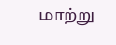மாற்று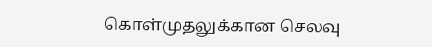கொள்முதலுக்கான செலவு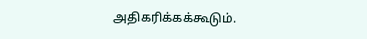அதிகரிக்கக்கூடும்.